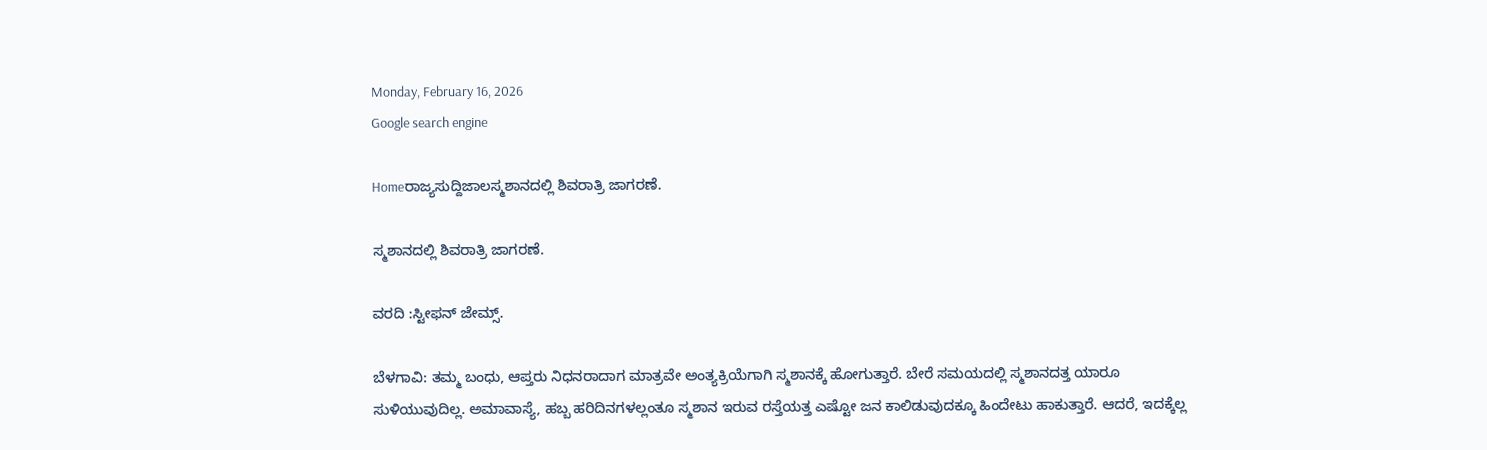Monday, February 16, 2026
Google search engine

Homeರಾಜ್ಯಸುದ್ದಿಜಾಲಸ್ಮಶಾನದಲ್ಲಿ ಶಿವರಾತ್ರಿ ಜಾಗರಣೆ.

ಸ್ಮಶಾನದಲ್ಲಿ ಶಿವರಾತ್ರಿ ಜಾಗರಣೆ.

ವರದಿ :ಸ್ಟೀಫನ್ ಜೇಮ್ಸ್.

ಬೆಳಗಾವಿ: ತಮ್ಮ ಬಂಧು, ಆಪ್ತರು ನಿಧನರಾದಾಗ ಮಾತ್ರವೇ ಅಂತ್ಯಕ್ರಿಯೆಗಾಗಿ ಸ್ಮಶಾನಕ್ಕೆ ಹೋಗುತ್ತಾರೆ. ಬೇರೆ ಸಮಯದಲ್ಲಿ ಸ್ಮಶಾನದತ್ತ ಯಾರೂ ಸುಳಿಯುವುದಿಲ್ಲ. ಅಮಾವಾಸ್ಯೆ, ಹಬ್ಬ ಹರಿದಿನಗಳಲ್ಲಂತೂ ಸ್ಮಶಾನ ಇರುವ ರಸ್ತೆಯತ್ತ ಎಷ್ಟೋ ಜನ ಕಾಲಿಡುವುದಕ್ಕೂ ಹಿಂದೇಟು ಹಾಕುತ್ತಾರೆ. ಆದರೆ, ಇದಕ್ಕೆಲ್ಲ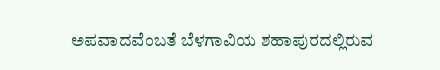ಅಪವಾದವೆಂಬತೆ ಬೆಳಗಾವಿಯ ಶಹಾಪುರದಲ್ಲಿರುವ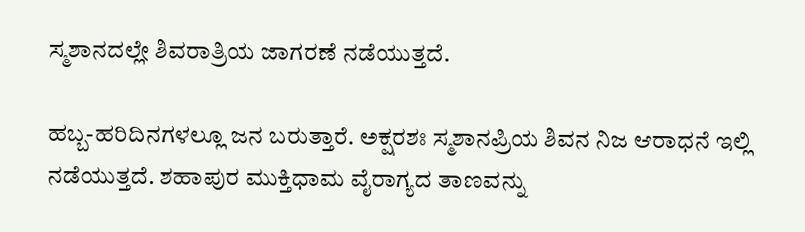ಸ್ಮಶಾನದಲ್ಲೇ ಶಿವರಾತ್ರಿಯ ಜಾಗರಣೆ ನಡೆಯುತ್ತದೆ.

ಹಬ್ಬ-ಹರಿದಿನಗಳಲ್ಲೂ ಜನ ಬರುತ್ತಾರೆ. ಅಕ್ಷರಶಃ ಸ್ಮಶಾನಪ್ರಿಯ ಶಿವನ ನಿಜ ಆರಾಧನೆ ಇಲ್ಲಿ ನಡೆಯುತ್ತದೆ. ಶಹಾಪುರ ಮುಕ್ತಿಧಾಮ ವೈರಾಗ್ಯದ ತಾಣವನ್ನು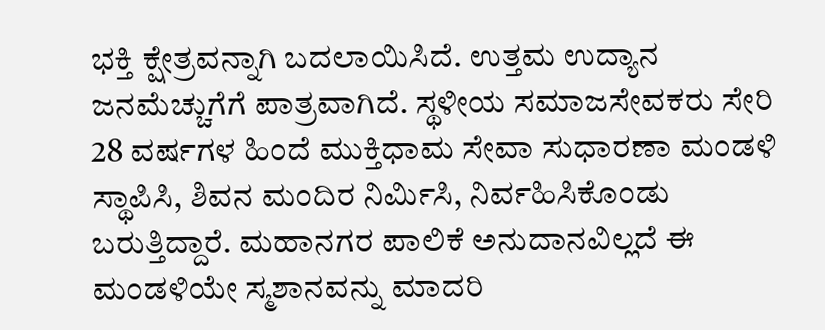ಭಕ್ತಿ ಕ್ಷೇತ್ರವನ್ನಾಗಿ ಬದಲಾಯಿಸಿದೆ. ಉತ್ತಮ ಉದ್ಯಾನ ಜನಮೆಚ್ಚುಗೆಗೆ ಪಾತ್ರವಾಗಿದೆ. ಸ್ಥಳೀಯ ಸಮಾಜಸೇವಕರು ಸೇರಿ 28 ವರ್ಷಗಳ ಹಿಂದೆ ಮುಕ್ತಿಧಾಮ ಸೇವಾ ಸುಧಾರಣಾ ಮಂಡಳಿ ಸ್ಥಾಪಿಸಿ, ಶಿವನ ಮಂದಿರ ನಿರ್ಮಿಸಿ, ನಿರ್ವಹಿಸಿಕೊಂಡು ಬರುತ್ತಿದ್ದಾರೆ. ಮಹಾನಗರ ಪಾಲಿಕೆ ಅನುದಾನವಿಲ್ಲದೆ ಈ ಮಂಡಳಿಯೇ ಸ್ಮಶಾನವನ್ನು ಮಾದರಿ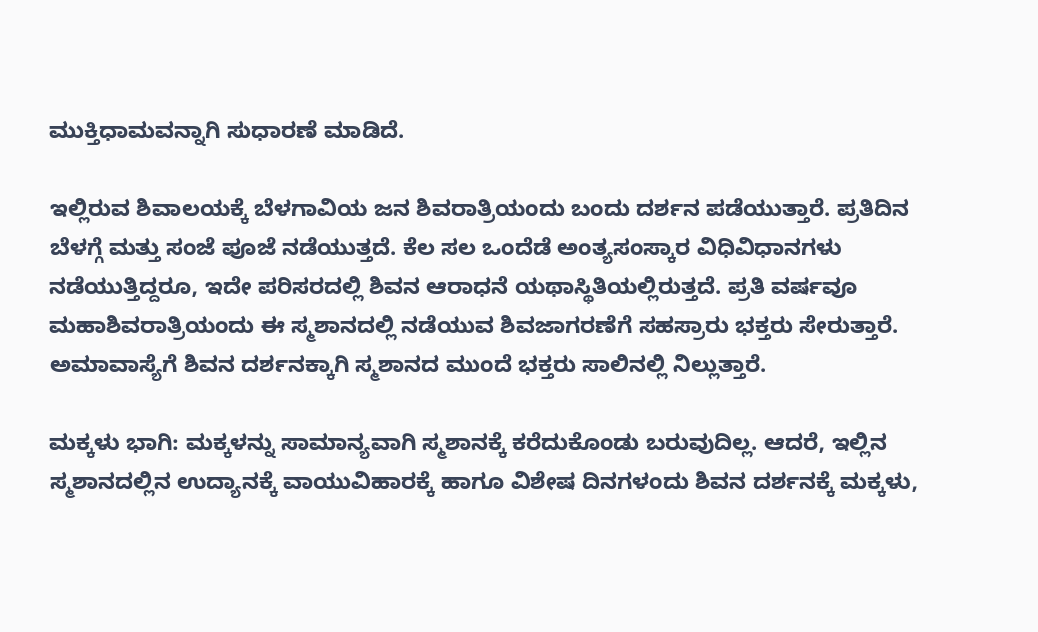ಮುಕ್ತಿಧಾಮವನ್ನಾಗಿ ಸುಧಾರಣೆ ಮಾಡಿದೆ.

ಇಲ್ಲಿರುವ ಶಿವಾಲಯಕ್ಕೆ ಬೆಳಗಾವಿಯ ಜನ ಶಿವರಾತ್ರಿಯಂದು ಬಂದು ದರ್ಶನ ಪಡೆಯುತ್ತಾರೆ. ಪ್ರತಿದಿನ ಬೆಳಗ್ಗೆ ಮತ್ತು ಸಂಜೆ ಪೂಜೆ ನಡೆಯುತ್ತದೆ. ಕೆಲ ಸಲ ಒಂದೆಡೆ ಅಂತ್ಯಸಂಸ್ಕಾರ ವಿಧಿವಿಧಾನಗಳು ನಡೆಯುತ್ತಿದ್ದರೂ, ಇದೇ ಪರಿಸರದಲ್ಲಿ ಶಿವನ ಆರಾಧನೆ ಯಥಾಸ್ಥಿತಿಯಲ್ಲಿರುತ್ತದೆ. ಪ್ರತಿ ವರ್ಷವೂ ಮಹಾಶಿವರಾತ್ರಿಯಂದು ಈ ಸ್ಮಶಾನದಲ್ಲಿ ನಡೆಯುವ ಶಿವಜಾಗರಣೆಗೆ ಸಹಸ್ರಾರು ಭಕ್ತರು ಸೇರುತ್ತಾರೆ. ಅಮಾವಾಸ್ಯೆಗೆ ಶಿವನ ದರ್ಶನಕ್ಕಾಗಿ ಸ್ಮಶಾನದ ಮುಂದೆ ಭಕ್ತರು ಸಾಲಿನಲ್ಲಿ ನಿಲ್ಲುತ್ತಾರೆ.

ಮಕ್ಕಳು ಭಾಗಿ: ಮಕ್ಕಳನ್ನು ಸಾಮಾನ್ಯವಾಗಿ ಸ್ಮಶಾನಕ್ಕೆ ಕರೆದುಕೊಂಡು ಬರುವುದಿಲ್ಲ. ಆದರೆ, ಇಲ್ಲಿನ ಸ್ಮಶಾನದಲ್ಲಿನ ಉದ್ಯಾನಕ್ಕೆ ವಾಯುವಿಹಾರಕ್ಕೆ ಹಾಗೂ ವಿಶೇಷ ದಿನಗಳಂದು ಶಿವನ ದರ್ಶನಕ್ಕೆ ಮಕ್ಕಳು,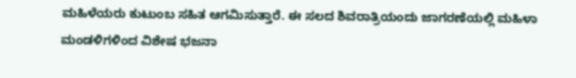ಮಹಿಳೆಯರು ಕುಟುಂಬ ಸಹಿತ ಆಗಮಿಸುತ್ತಾರೆ. ಈ ಸಲದ ಶಿವರಾತ್ರಿಯಂದು ಜಾಗರಣೆಯಲ್ಲಿ ಮಹಿಳಾ ಮಂಡಳಿಗಳಿಂದ ವಿಶೇಷ ಭಜನಾ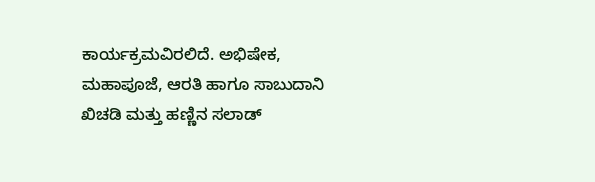ಕಾರ್ಯಕ್ರಮವಿರಲಿದೆ. ಅಭಿಷೇಕ, ಮಹಾಪೂಜೆ, ಆರತಿ ಹಾಗೂ ಸಾಬುದಾನಿ ಖಿಚಡಿ ಮತ್ತು ಹಣ್ಣಿನ ಸಲಾಡ್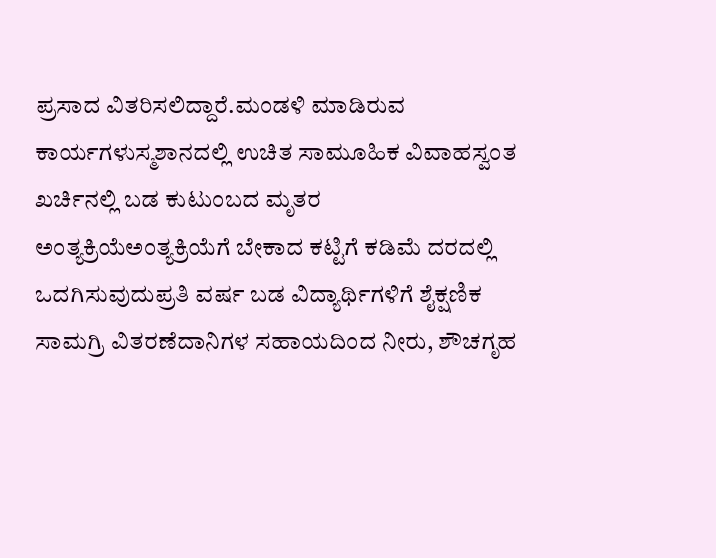ಪ್ರಸಾದ ವಿತರಿಸಲಿದ್ದಾರೆ.ಮಂಡಳಿ ಮಾಡಿರುವ ಕಾರ್ಯಗಳುಸ್ಮಶಾನದಲ್ಲಿ ಉಚಿತ ಸಾಮೂಹಿಕ ವಿವಾಹಸ್ವಂತ ಖರ್ಚಿನಲ್ಲಿ ಬಡ ಕುಟುಂಬದ ಮೃತರ ಅಂತ್ಯಕ್ರಿಯೆಅಂತ್ಯಕ್ರಿಯೆಗೆ ಬೇಕಾದ ಕಟ್ಟಿಗೆ ಕಡಿಮೆ ದರದಲ್ಲಿ ಒದಗಿಸುವುದುಪ್ರತಿ ವರ್ಷ ಬಡ ವಿದ್ಯಾರ್ಥಿಗಳಿಗೆ ಶೈಕ್ಷಣಿಕ ಸಾಮಗ್ರಿ ವಿತರಣೆದಾನಿಗಳ ಸಹಾಯದಿಂದ ನೀರು, ಶೌಚಗೃಹ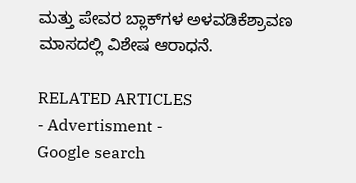ಮತ್ತು ಪೇವರ ಬ್ಲಾಕ್‌ಗಳ ಅಳವಡಿಕೆಶ್ರಾವಣ ಮಾಸದಲ್ಲಿ ವಿಶೇಷ ಆರಾಧನೆ.

RELATED ARTICLES
- Advertisment -
Google search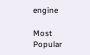engine

Most Popular